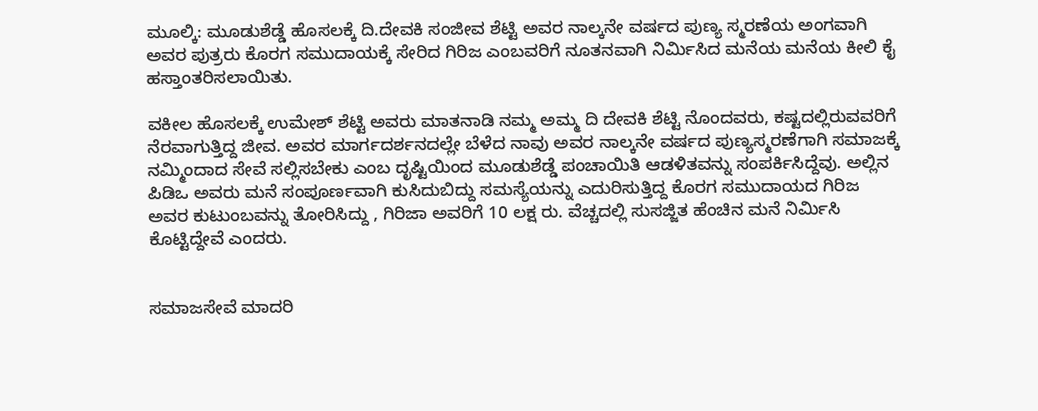ಮೂಲ್ಕಿ: ಮೂಡುಶೆಡ್ಡೆ ಹೊಸಲಕ್ಕೆ ದಿ.ದೇವಕಿ ಸಂಜೀವ ಶೆಟ್ಟಿ ಅವರ ನಾಲ್ಕನೇ ವರ್ಷದ ಪುಣ್ಯ ಸ್ಮರಣೆಯ ಅಂಗವಾಗಿ ಅವರ ಪುತ್ರರು ಕೊರಗ ಸಮುದಾಯಕ್ಕೆ ಸೇರಿದ ಗಿರಿಜ ಎಂಬವರಿಗೆ ನೂತನವಾಗಿ ನಿರ್ಮಿಸಿದ ಮನೆಯ ಮನೆಯ ಕೀಲಿ ಕೈ ಹಸ್ತಾಂತರಿಸಲಾಯಿತು.

ವಕೀಲ ಹೊಸಲಕ್ಕೆ ಉಮೇಶ್ ಶೆಟ್ಟಿ ಅವರು ಮಾತನಾಡಿ ನಮ್ಮ ಅಮ್ಮ ದಿ ದೇವಕಿ ಶೆಟ್ಟಿ ನೊಂದವರು, ಕಷ್ಟದಲ್ಲಿರುವವರಿಗೆ ನೆರವಾಗುತ್ತಿದ್ದ ಜೀವ. ಅವರ ಮಾರ್ಗದರ್ಶನದಲ್ಲೇ ಬೆಳೆದ ನಾವು ಅವರ ನಾಲ್ಕನೇ ವರ್ಷದ ಪುಣ್ಯಸ್ಮರಣೆಗಾಗಿ ಸಮಾಜಕ್ಕೆ ನಮ್ಮಿಂದಾದ ಸೇವೆ ಸಲ್ಲಿಸಬೇಕು ಎಂಬ ದೃಷ್ಟಿಯಿಂದ ಮೂಡುಶೆಡ್ಡೆ ಪಂಚಾಯಿತಿ ಆಡಳಿತವನ್ನು ಸಂಪರ್ಕಿಸಿದ್ದೆವು. ಅಲ್ಲಿನ ಪಿಡಿಒ ಅವರು ಮನೆ ಸಂಪೂರ್ಣವಾಗಿ ಕುಸಿದುಬಿದ್ದು ಸಮಸ್ಯೆಯನ್ನು ಎದುರಿಸುತ್ತಿದ್ದ ಕೊರಗ ಸಮುದಾಯದ ಗಿರಿಜ ಅವರ ಕುಟುಂಬವನ್ನು ತೋರಿಸಿದ್ದು , ಗಿರಿಜಾ ಅವರಿಗೆ 10 ಲಕ್ಷ ರು. ವೆಚ್ಚದಲ್ಲಿ ಸುಸಜ್ಜಿತ ಹೆಂಚಿನ ಮನೆ ನಿರ್ಮಿಸಿ ಕೊಟ್ಟಿದ್ದೇವೆ ಎಂದರು.


ಸಮಾಜಸೇವೆ ಮಾದರಿ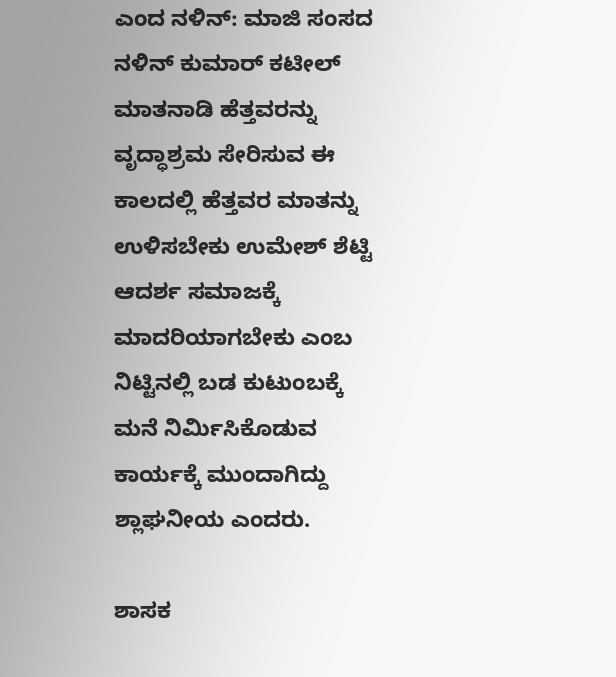ಎಂದ ನಳಿನ್‌: ಮಾಜಿ ಸಂಸದ ನಳಿನ್ ಕುಮಾರ್ ಕಟೀಲ್ ಮಾತನಾಡಿ ಹೆತ್ತವರನ್ನು ವೃದ್ಧಾಶ್ರಮ ಸೇರಿಸುವ ಈ ಕಾಲದಲ್ಲಿ ಹೆತ್ತವರ ಮಾತನ್ನು ಉಳಿಸಬೇಕು ಉಮೇಶ್‌ ಶೆಟ್ಟಿ ಆದರ್ಶ ಸಮಾಜಕ್ಕೆ ಮಾದರಿಯಾಗಬೇಕು ಎಂಬ ನಿಟ್ಟಿನಲ್ಲಿ ಬಡ ಕುಟುಂಬಕ್ಕೆ ಮನೆ ನಿರ್ಮಿಸಿಕೊಡುವ ಕಾರ್ಯಕ್ಕೆ ಮುಂದಾಗಿದ್ದು ಶ್ಲಾಘನೀಯ ಎಂದರು.

ಶಾಸಕ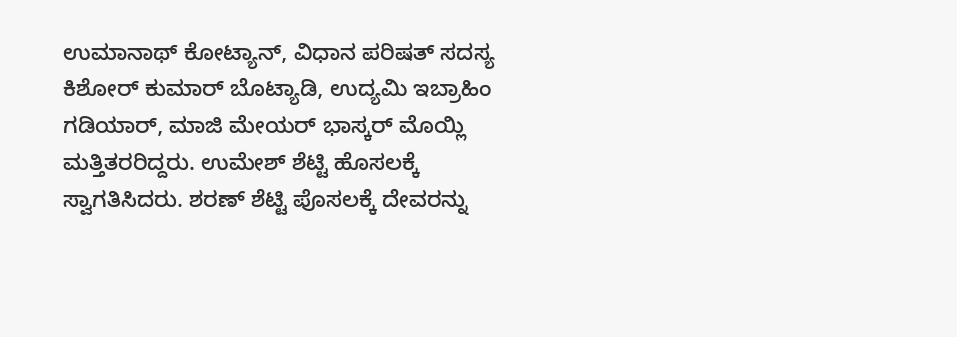ಉಮಾನಾಥ್ ಕೋಟ್ಯಾನ್, ವಿಧಾನ ಪರಿಷತ್ ಸದಸ್ಯ ಕಿಶೋರ್ ಕುಮಾರ್ ಬೊಟ್ಯಾಡಿ, ಉದ್ಯಮಿ ಇಬ್ರಾಹಿಂ ಗಡಿಯಾರ್, ಮಾಜಿ ಮೇಯರ್ ಭಾಸ್ಕರ್ ಮೊಯ್ಲಿ ಮತ್ತಿತರರಿದ್ದರು. ಉಮೇಶ್ ಶೆಟ್ಟಿ ಹೊಸಲಕ್ಕೆ ಸ್ವಾಗತಿಸಿದರು. ಶರಣ್ ಶೆಟ್ಟಿ ಪೊಸಲಕ್ಕೆ ದೇವರನ್ನು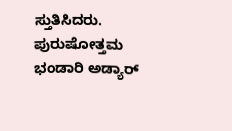ಸ್ತುತಿಸಿದರು. ಪುರುಷೋತ್ತಮ ಭಂಡಾರಿ ಅಡ್ಯಾರ್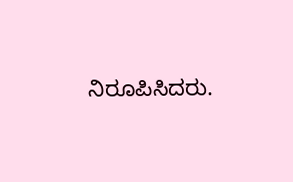ನಿರೂಪಿಸಿದರು.